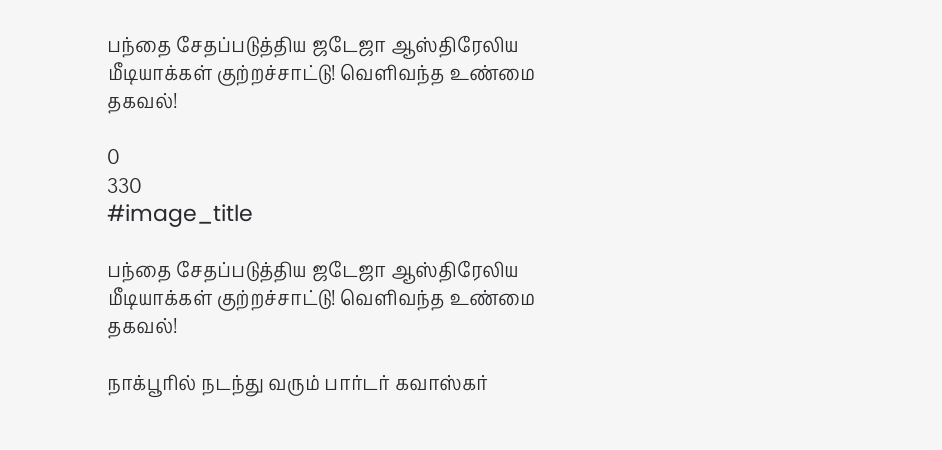பந்தை சேதப்படுத்திய ஜடேஜா ஆஸ்திரேலிய மீடியாக்கள் குற்றச்சாட்டு! வெளிவந்த உண்மை தகவல்!

0
330
#image_title

பந்தை சேதப்படுத்திய ஜடேஜா ஆஸ்திரேலிய மீடியாக்கள் குற்றச்சாட்டு! வெளிவந்த உண்மை தகவல்!

நாக்பூரில் நடந்து வரும் பார்டர் கவாஸ்கர்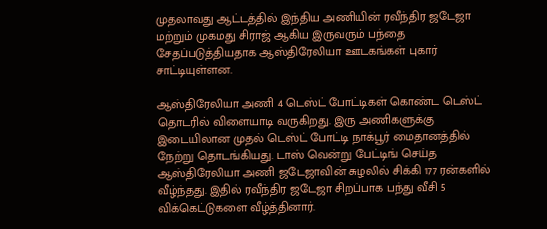முதலாவது ஆட்டத்தில் இந்திய அணியின் ரவீந்திர ஜடேஜா மற்றும் முகமது சிராஜ் ஆகிய இருவரும் பந்தை சேதப்படுத்தியதாக ஆஸ்திரேலியா ஊடகங்கள் புகார் சாட்டியுள்ளன.

ஆஸ்திரேலியா அணி 4 டெஸ்ட் போட்டிகள் கொண்ட டெஸ்ட் தொடரில் விளையாடி வருகிறது. இரு அணிகளுக்கு இடையிலான முதல் டெஸ்ட் போட்டி நாக்பூர் மைதானத்தில் நேற்று தொடங்கியது. டாஸ் வென்று பேட்டிங் செய்த ஆஸ்திரேலியா அணி ஜடேஜாவின் சுழலில் சிக்கி 177 ரன்களில் வீழ்ந்தது. இதில் ரவீந்திர ஜடேஜா சிறப்பாக பந்து வீசி 5 விக்கெட்டுகளை வீழ்த்தினார்.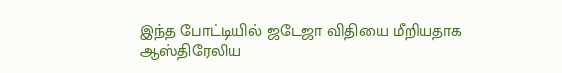இந்த போட்டியில் ஜடேஜா விதியை மீறியதாக ஆஸ்திரேலிய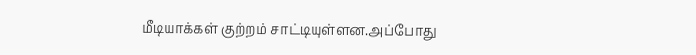மீடியாக்கள் குற்றம் சாட்டியுள்ளன.அப்போது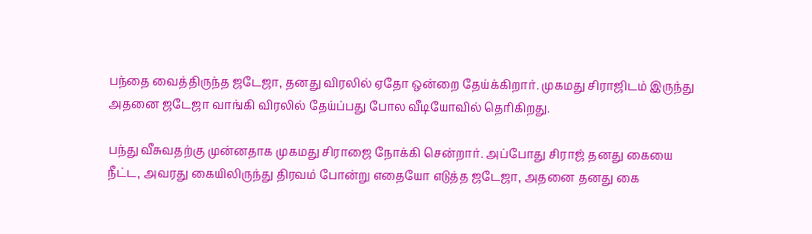பந்தை வைத்திருந்த ஜடேஜா, தனது விரலில் ஏதோ ஒன்றை தேய்க்கிறார். முகமது சிராஜிடம் இருந்து அதனை ஜடேஜா வாங்கி விரலில் தேய்ப்பது போல வீடியோவில் தெரிகிறது.

பந்து வீசுவதற்கு முன்னதாக முகமது சிராஜை நோக்கி சென்றார். அப்போது சிராஜ் தனது கையை நீட்ட, அவரது கையிலிருந்து திரவம் போன்று எதையோ எடுத்த ஜடேஜா, அதனை தனது கை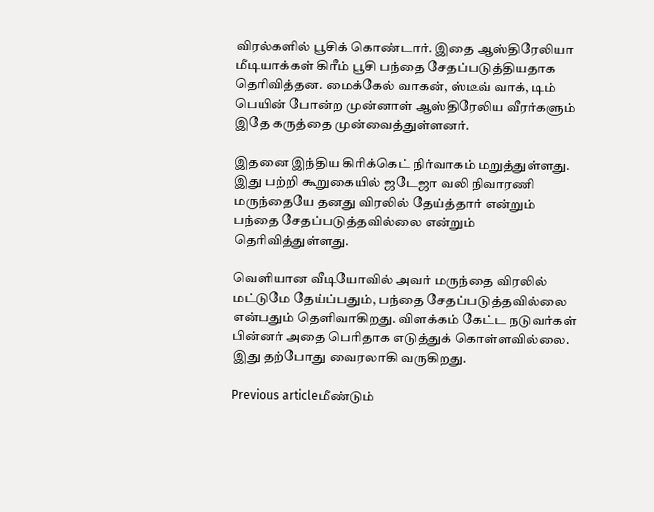விரல்களில் பூசிக் கொண்டார். இதை ஆஸ்திரேலியா மீடியாக்கள் கிரீம் பூசி பந்தை சேதப்படுத்தியதாக தெரிவித்தன. மைக்கேல் வாகன், ஸ்டீவ் வாக், டிம் பெயின் போன்ற முன்னாள் ஆஸ்திரேலிய வீரர்களும் இதே கருத்தை முன்வைத்துள்ளனர்.

இதனை இந்திய கிரிக்கெட் நிர்வாகம் மறுத்துள்ளது. இது பற்றி கூறுகையில் ஜடேஜா வலி நிவாரணி மருந்தையே தனது விரலில் தேய்த்தார் என்றும் பந்தை சேதப்படுத்தவில்லை என்றும் தெரிவித்துள்ளது.

வெளியான வீடியோவில் அவர் மருந்தை விரலில் மட்டுமே தேய்ப்பதும், பந்தை சேதப்படுத்தவில்லை என்பதும் தெளிவாகிறது. விளக்கம் கேட்ட நடுவர்கள் பின்னர் அதை பெரிதாக எடுத்துக் கொள்ளவில்லை. இது தற்போது வைரலாகி வருகிறது.

Previous articleமீண்டும்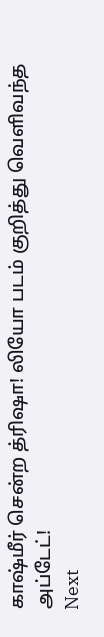காஷ்மீர் சென்ற த்ரிஷா! லியோ படம் குறித்து வெளிவந்த அப்டேட்!
Next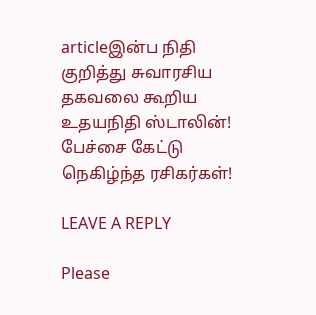articleஇன்ப நிதி குறித்து சுவாரசிய தகவலை கூறிய உதயநிதி ஸ்டாலின்! பேச்சை கேட்டு நெகிழ்ந்த ரசிகர்கள்!

LEAVE A REPLY

Please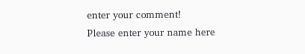enter your comment!
Please enter your name here